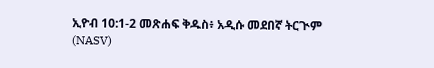ኢዮብ 10:1-2 መጽሐፍ ቅዱስ፥ አዲሱ መደበኛ ትርጒም (NASV)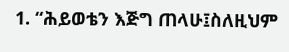1. “ሕይወቴን እጅግ ጠላሁ፤ስለዚህም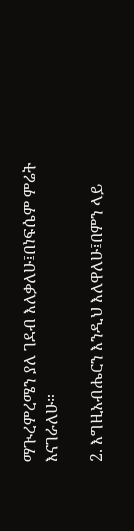ማጒረምረሜን ያለ ገደብ እለቃለሁ፤በነፍሴም ምሬት እናገራለሁ።

2. እግዚአብሔርን እንዲህ እለዋለሁ፤በምን ላይ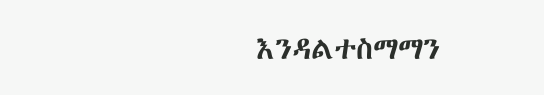እንዳልተስማማን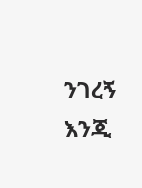ንገረኝ እንጂ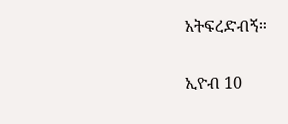አትፍረድብኝ።

ኢዮብ 10